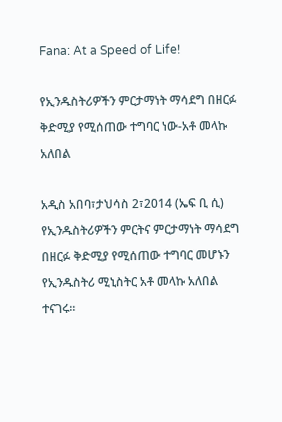Fana: At a Speed of Life!

የኢንዱስትሪዎችን ምርታማነት ማሳደግ በዘርፉ ቅድሚያ የሚሰጠው ተግባር ነው-አቶ መላኩ አለበል

አዲስ አበባ፣ታህሳስ 2፣2014 (ኤፍ ቢ ሲ) የኢንዱስትሪዎችን ምርትና ምርታማነት ማሳደግ በዘርፉ ቅድሚያ የሚሰጠው ተግባር መሆኑን የኢንዱስትሪ ሚኒስትር አቶ መላኩ አለበል ተናገሩ፡፡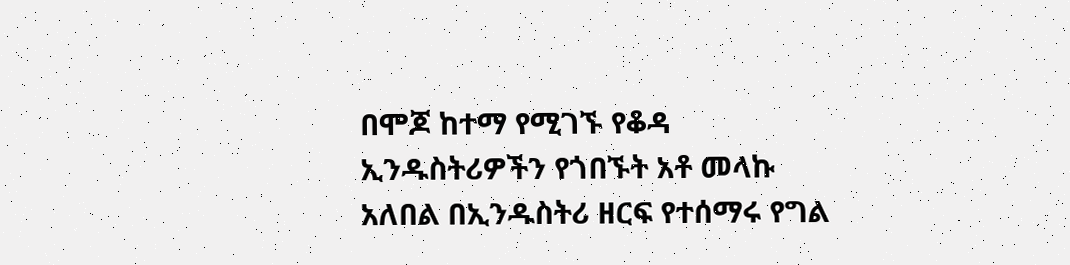በሞጆ ከተማ የሚገኙ የቆዳ ኢንዱስትሪዎችን የጎበኙት አቶ መላኩ አለበል በኢንዱስትሪ ዘርፍ የተሰማሩ የግል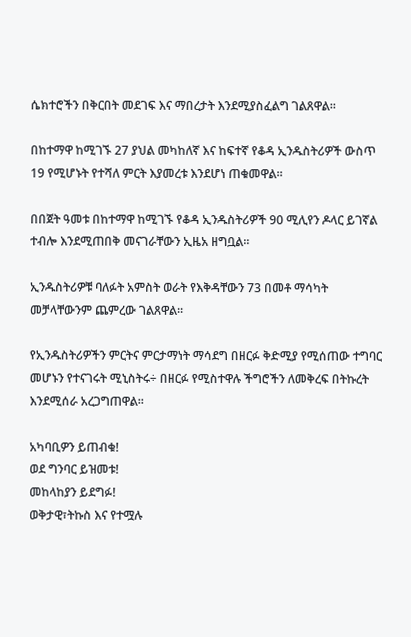ሴክተሮችን በቅርበት መደገፍ እና ማበረታት እንደሚያስፈልግ ገልጸዋል።

በከተማዋ ከሚገኙ 27 ያህል መካከለኛ እና ከፍተኛ የቆዳ ኢንዱስትሪዎች ውስጥ 19 የሚሆኑት የተሻለ ምርት እያመረቱ እንደሆነ ጠቁመዋል።

በበጀት ዓመቱ በከተማዋ ከሚገኙ የቆዳ ኢንዱስትሪዎች 90 ሚሊየን ዶላር ይገኛል ተብሎ እንደሚጠበቅ መናገራቸውን ኢዜአ ዘግቧል፡፡

ኢንዱስትሪዎቹ ባለፉት አምስት ወራት የእቅዳቸውን 73 በመቶ ማሳካት መቻላቸውንም ጨምረው ገልጸዋል፡፡

የኢንዱስትሪዎችን ምርትና ምርታማነት ማሳደግ በዘርፉ ቅድሚያ የሚሰጠው ተግባር መሆኑን የተናገሩት ሚኒስትሩ÷ በዘርፉ የሚስተዋሉ ችግሮችን ለመቅረፍ በትኩረት እንደሚሰራ አረጋግጠዋል፡፡

አካባቢዎን ይጠብቁ!
ወደ ግንባር ይዝመቱ!
መከላከያን ይደግፉ!
ወቅታዊ፣ትኩስ እና የተሟሉ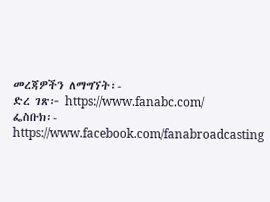መረጃዎችን ለማግኘት፡-
ድረ ገጽ፦ https://www.fanabc.com/
ፌስቡክ፡- https://www.facebook.com/fanabroadcasting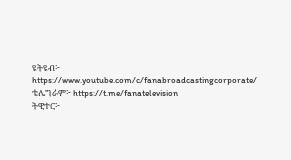ዩትዩብ፦ https://www.youtube.com/c/fanabroadcastingcorporate/
ቴሌግራም፦ https://t.me/fanatelevision
ትዊተር፦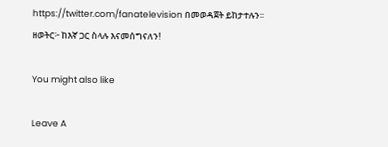https://twitter.com/fanatelevision በመወዳጀት ይከታተሉን፡፡
ዘወትር፦ ከእኛ ጋር ስላሉ እናመሰግናለን!

You might also like

Leave A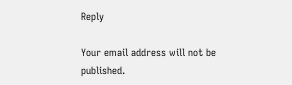Reply

Your email address will not be published.